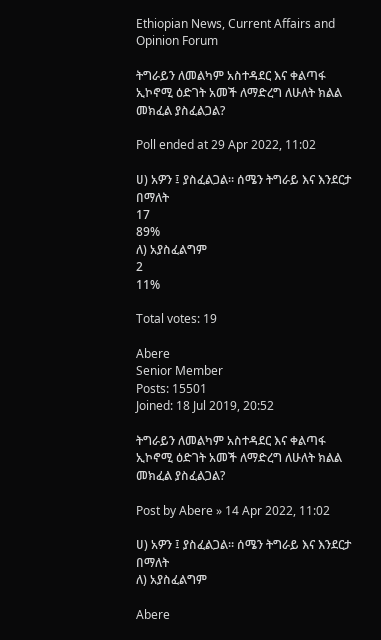Ethiopian News, Current Affairs and Opinion Forum

ትግራይን ለመልካም አስተዳደር እና ቀልጣፋ ኢኮኖሚ ዕድገት አመች ለማድረግ ለሁለት ክልል መክፈል ያስፈልጋል?

Poll ended at 29 Apr 2022, 11:02

ሀ) አዎን ፤ ያስፈልጋል። ሰሜን ትግራይ እና እንደርታ በማለት
17
89%
ለ) አያስፈልግም
2
11%

Total votes: 19

Abere
Senior Member
Posts: 15501
Joined: 18 Jul 2019, 20:52

ትግራይን ለመልካም አስተዳደር እና ቀልጣፋ ኢኮኖሚ ዕድገት አመች ለማድረግ ለሁለት ክልል መክፈል ያስፈልጋል?

Post by Abere » 14 Apr 2022, 11:02

ሀ) አዎን ፤ ያስፈልጋል። ሰሜን ትግራይ እና እንደርታ በማለት
ለ) አያስፈልግም

Abere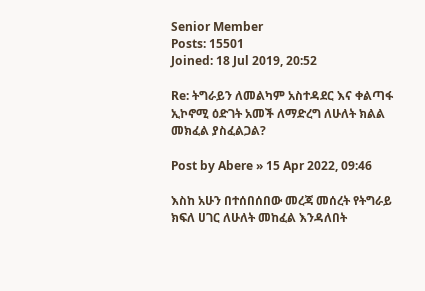Senior Member
Posts: 15501
Joined: 18 Jul 2019, 20:52

Re: ትግራይን ለመልካም አስተዳደር እና ቀልጣፋ ኢኮኖሚ ዕድገት አመች ለማድረግ ለሁለት ክልል መክፈል ያስፈልጋል?

Post by Abere » 15 Apr 2022, 09:46

እስከ አሁን በተሰበሰበው መረጃ መሰረት የትግራይ ክፍለ ሀገር ለሁለት መከፈል እንዳለበት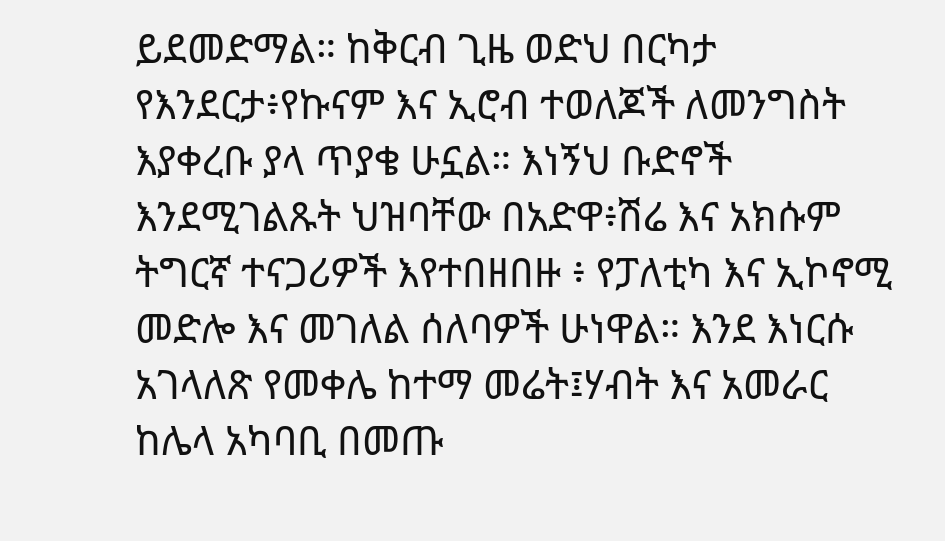ይደመድማል። ከቅርብ ጊዜ ወድህ በርካታ የእንደርታ፥የኩናም እና ኢሮብ ተወለጆች ለመንግስት እያቀረቡ ያላ ጥያቄ ሁኗል። እነኝህ ቡድኖች እንደሚገልጹት ህዝባቸው በአድዋ፥ሽሬ እና አክሱም ትግርኛ ተናጋሪዎች እየተበዘበዙ ፥ የፓለቲካ እና ኢኮኖሚ መድሎ እና መገለል ሰለባዎች ሁነዋል። እንደ እነርሱ አገላለጽ የመቀሌ ከተማ መሬት፤ሃብት እና አመራር ከሌላ አካባቢ በመጡ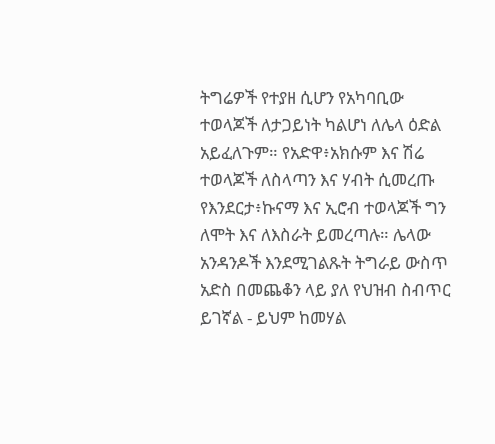ትግሬዎች የተያዘ ሲሆን የአካባቢው ተወላጆች ለታጋይነት ካልሆነ ለሌላ ዕድል አይፈለጉም። የአድዋ፥አክሱም እና ሽሬ ተወላጆች ለስላጣን እና ሃብት ሲመረጡ የእንደርታ፥ኩናማ እና ኢሮብ ተወላጆች ግን ለሞት እና ለእስራት ይመረጣሉ። ሌላው አንዳንዶች እንደሚገልጹት ትግራይ ውስጥ አድስ በመጨቆን ላይ ያለ የህዝብ ስብጥር ይገኛል - ይህም ከመሃል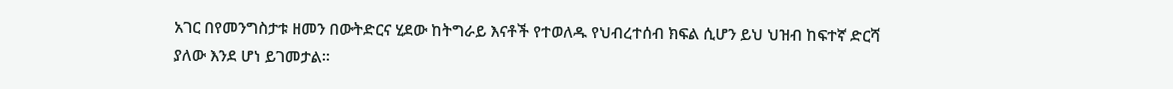አገር በየመንግስታቱ ዘመን በውትድርና ሂደው ከትግራይ እናቶች የተወለዱ የህብረተሰብ ክፍል ሲሆን ይህ ህዝብ ከፍተኛ ድርሻ ያለው እንደ ሆነ ይገመታል።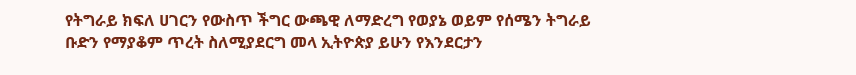የትግራይ ክፍለ ሀገርን የውስጥ ችግር ውጫዊ ለማድረግ የወያኔ ወይም የሰሜን ትግራይ ቡድን የማያቆም ጥረት ስለሚያደርግ መላ ኢትዮጵያ ይሁን የእንደርታን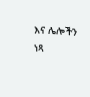እና ሌሎችን ነጻ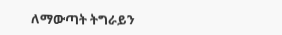ለማውጣት ትግራይን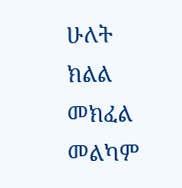ሁለት ክልል መክፈል መልካም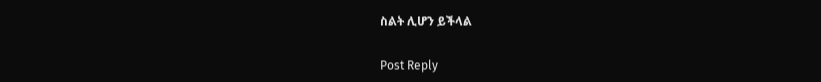ስልት ሊሆን ይችላል

Post Reply